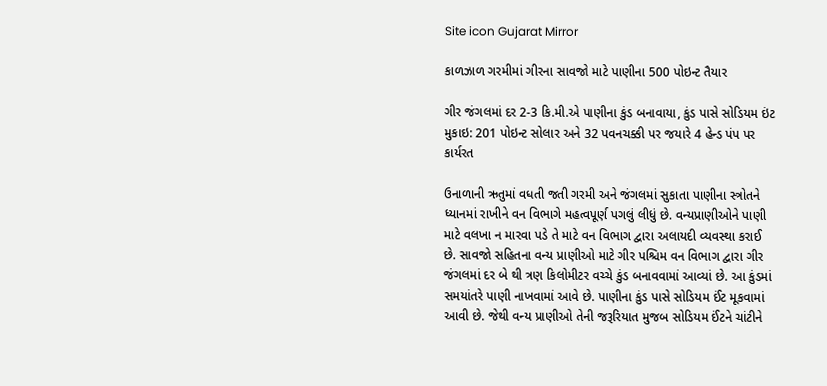Site icon Gujarat Mirror

કાળઝાળ ગરમીમાં ગીરના સાવજો માટે પાણીના 500 પોઇન્ટ તૈયાર

ગીર જંગલમાં દર 2-3 કિ.મી.એ પાણીના કુંડ બનાવાયા, કુંડ પાસે સોડિયમ ઇંટ મુકાઇ: 201 પોઇન્ટ સોલાર અને 32 પવનચક્કી પર જયારે 4 હેન્ડ પંપ પર કાર્યરત

ઉનાળાની ઋતુમાં વધતી જતી ગરમી અને જંગલમાં સુકાતા પાણીના સ્ત્રોતને ધ્યાનમાં રાખીને વન વિભાગે મહત્વપૂર્ણ પગલું લીધું છે. વન્યપ્રાણીઓને પાણી માટે વલખા ન મારવા પડે તે માટે વન વિભાગ દ્વારા અલાયદી વ્યવસ્થા કરાઈ છે. સાવજો સહિતના વન્ય પ્રાણીઓ માટે ગીર પશ્ચિમ વન વિભાગ દ્વારા ગીર જંગલમાં દર બે થી ત્રણ કિલોમીટર વચ્ચે કુંડ બનાવવામાં આવ્યાં છે. આ કુંડમાં સમયાંતરે પાણી નાખવામાં આવે છે. પાણીના કુંડ પાસે સોડિયમ ઈંટ મૂકવામાં આવી છે. જેથી વન્ય પ્રાણીઓ તેની જરૂરિયાત મુજબ સોડિયમ ઈંટને ચાંટીને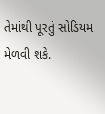તેમાંથી પૂરતું સોડિયમ મેળવી શકે.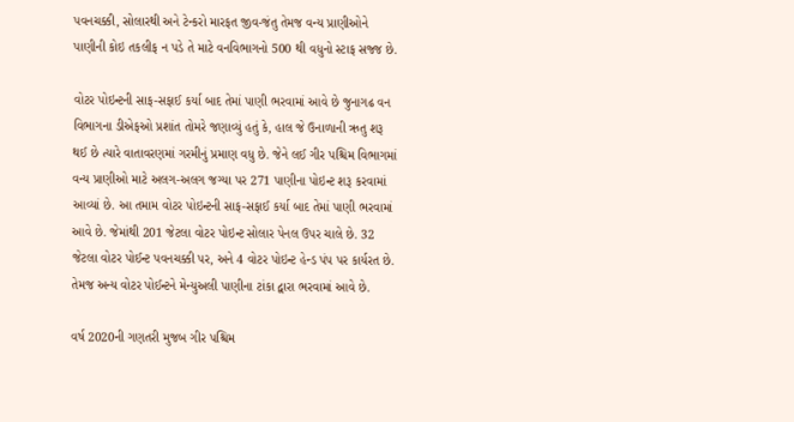પવનચક્કી, સોલારથી અને ટેન્કરો મારફત જીવ-જંતુ તેમજ વન્ય પ્રાણીઓને પાણીની કોઇ તકલીફ ન પડે તે માટે વનવિભાગનો 500 થી વધુનો સ્ટાફ સજ્જ છે.

વોટર પોઇન્ટની સાફ-સફાઈ કર્યા બાદ તેમાં પાણી ભરવામાં આવે છે જુનાગઢ વન વિભાગના ડીએફઓ પ્રશાંત તોમરે જણાવ્યું હતું કે, હાલ જે ઉનાળાની ઋતુ શરૂ થઈ છે ત્યારે વાતાવરણમાં ગરમીનું પ્રમાણ વધુ છે. જેને લઈ ગીર પશ્ચિમ વિભાગમાં વન્ય પ્રાણીઓ માટે અલગ-અલગ જગ્યા પર 271 પાણીના પોઇન્ટ શરૂ કરવામાં આવ્યાં છે. આ તમામ વોટર પોઇન્ટની સાફ-સફાઈ કર્યા બાદ તેમાં પાણી ભરવામાં આવે છે. જેમાંથી 201 જેટલા વોટર પોઇન્ટ સોલાર પેનલ ઉપર ચાલે છે. 32 જેટલા વોટર પોઈન્ટ પવનચક્કી પર, અને 4 વોટર પોઇન્ટ હેન્ડ પંપ પર કાર્યરત છે. તેમજ અન્ય વોટર પોઈન્ટને મેન્યુઅલી પાણીના ટાંકા દ્વારા ભરવામાં આવે છે.

વર્ષ 2020ની ગણતરી મુજબ ગીર પશ્ચિમ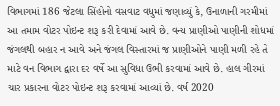વિભાગમાં 186 જેટલા સિંહોનો વસવાટ વધુમાં જણાવ્યું કે, ઉનાળાની ગરમીમાં આ તમામ વોટર પોઇન્ટ શરૂ કરી દેવામાં આવે છે. વન્ય પ્રાણીઓ પાણીની શોધમાં જંગલથી બહાર ન આવે અને જંગલ વિસ્તારમાં જ પ્રાણીઓને પાણી મળી રહે તે માટે વન વિભાગ દ્વારા દર વર્ષે આ સુવિધા ઉભી કરવામાં આવે છે. હાલ ગીરમાં ચાર પ્રકારના વોટર પોઇન્ટ શરૂ કરવામાં આવ્યાં છે. વર્ષ 2020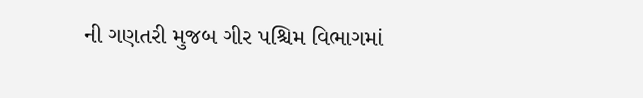ની ગણતરી મુજબ ગીર પશ્ચિમ વિભાગમાં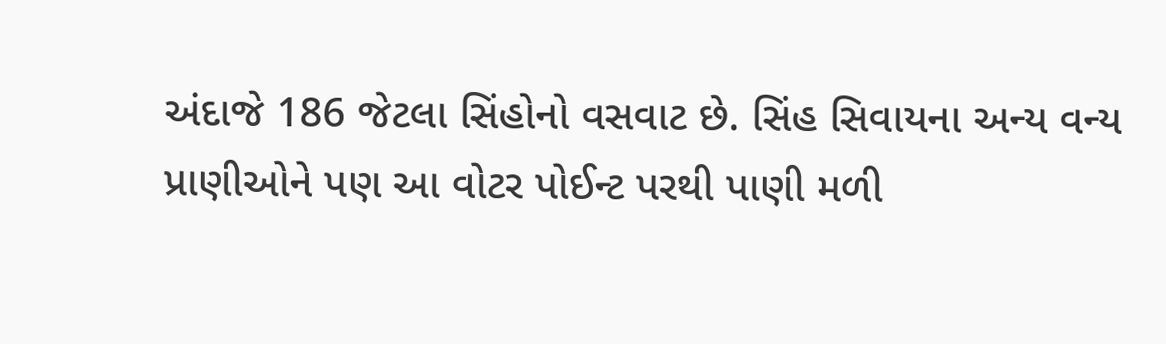અંદાજે 186 જેટલા સિંહોનો વસવાટ છે. સિંહ સિવાયના અન્ય વન્ય પ્રાણીઓને પણ આ વોટર પોઈન્ટ પરથી પાણી મળી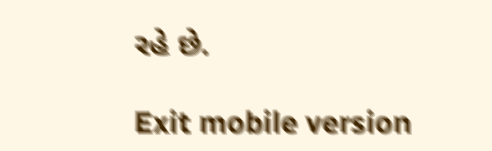રહે છે.

Exit mobile version